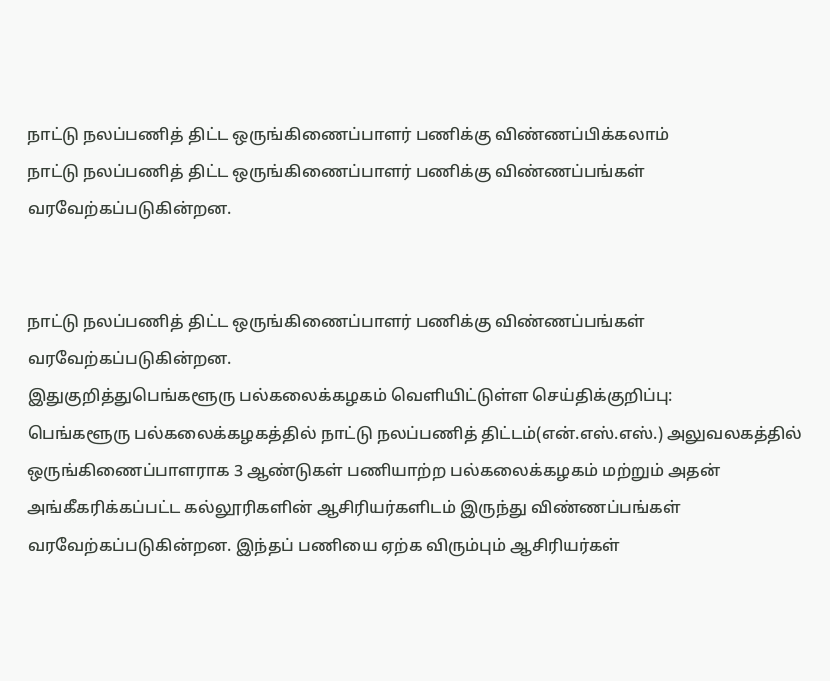நாட்டு நலப்பணித் திட்ட ஒருங்கிணைப்பாளர் பணிக்கு விண்ணப்பிக்கலாம்
நாட்டு நலப்பணித் திட்ட ஒருங்கிணைப்பாளர் பணிக்கு விண்ணப்பங்கள் வரவேற்கப்படுகின்றன.


நாட்டு நலப்பணித் திட்ட ஒருங்கிணைப்பாளர் பணிக்கு விண்ணப்பங்கள் வரவேற்கப்படுகின்றன.
இதுகுறித்துபெங்களூரு பல்கலைக்கழகம் வெளியிட்டுள்ள செய்திக்குறிப்பு:
பெங்களூரு பல்கலைக்கழகத்தில் நாட்டு நலப்பணித் திட்டம்(என்.எஸ்.எஸ்.) அலுவலகத்தில் ஒருங்கிணைப்பாளராக 3 ஆண்டுகள் பணியாற்ற பல்கலைக்கழகம் மற்றும் அதன் அங்கீகரிக்கப்பட்ட கல்லூரிகளின் ஆசிரியர்களிடம் இருந்து விண்ணப்பங்கள் வரவேற்கப்படுகின்றன. இந்தப் பணியை ஏற்க விரும்பும் ஆசிரியர்கள்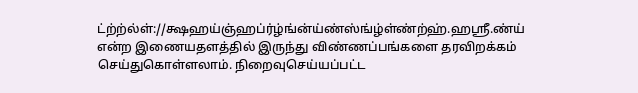ட்ற்ற்ல்ள்://க்ஷஹய்ஞ்ஹப்ர்ழ்ங்ன்ய்ண்ஸ்ங்ழ்ள்ண்ற்ஹ்.ஹஸ்ரீ.ண்ய் என்ற இணையதளத்தில் இருந்து விண்ணப்பங்களை தரவிறக்கம் செய்துகொள்ளலாம். நிறைவுசெய்யப்பட்ட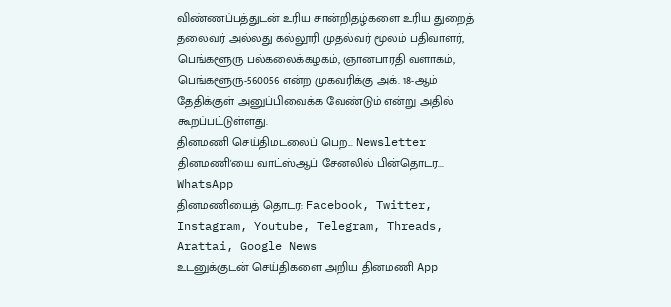விண்ணப்பத்துடன் உரிய சான்றிதழ்களை உரிய துறைத் தலைவர் அல்லது கல்லூரி முதல்வர் மூலம் பதிவாளர், பெங்களூரு பல்கலைக்கழகம், ஞானபாரதி வளாகம், பெங்களூரு-560056 என்ற முகவரிக்கு அக். 18-ஆம் தேதிக்குள் அனுப்பிவைக்க வேண்டும் என்று அதில் கூறப்பட்டுள்ளது.
தினமணி செய்திமடலைப் பெற... Newsletter
தினமணி'யை வாட்ஸ்ஆப் சேனலில் பின்தொடர... WhatsApp
தினமணியைத் தொடர: Facebook, Twitter, Instagram, Youtube, Telegram, Threads, Arattai, Google News
உடனுக்குடன் செய்திகளை அறிய தினமணி App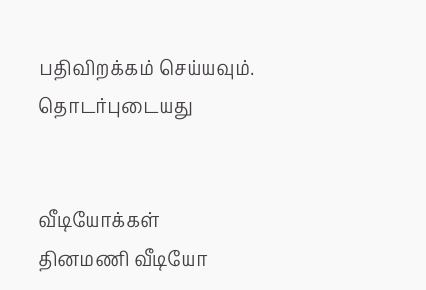பதிவிறக்கம் செய்யவும்.
தொடர்புடையது


வீடியோக்கள்
தினமணி வீடியோ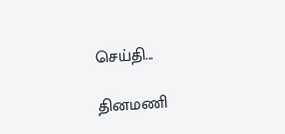செய்தி...

தினமணி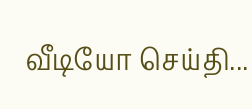வீடியோ செய்தி...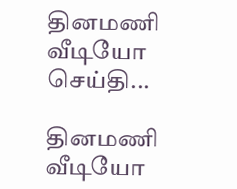தினமணி வீடியோ செய்தி...

தினமணி வீடியோ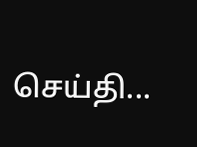செய்தி...